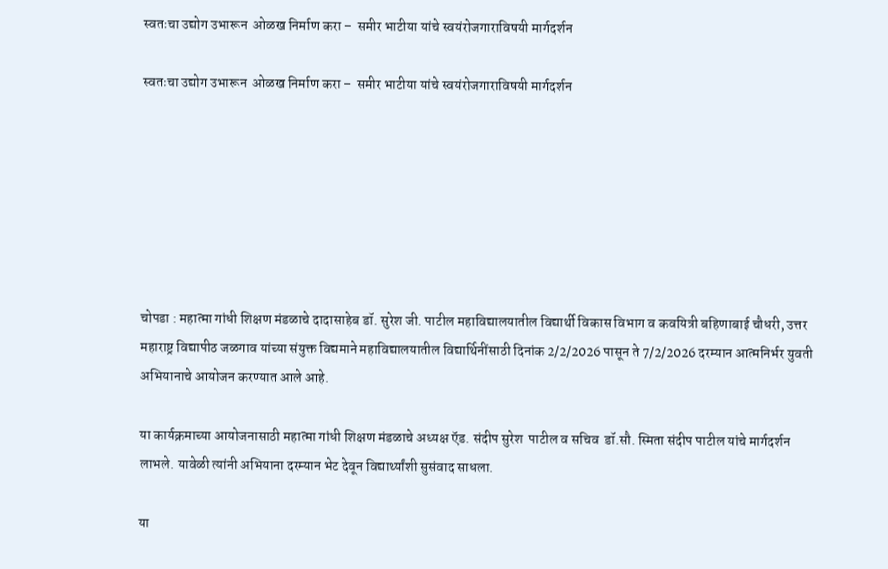स्वतःचा उद्योग उभारून  ओळख निर्माण करा –  समीर भाटीया यांचे स्वयंरोजगाराविषयी मार्गदर्शन

स्वतःचा उद्योग उभारून  ओळख निर्माण करा –  समीर भाटीया यांचे स्वयंरोजगाराविषयी मार्गदर्शन







चोपडा : महात्मा गांधी शिक्षण मंडळाचे दादासाहेब डॉ. सुरेश जी. पाटील महाविद्यालयातील विद्यार्थी विकास विभाग व कवयित्री बहिणाबाई चौधरी, उत्तर महाराष्ट्र विद्यापीठ जळगाव यांच्या संयुक्त विद्यमाने महाविद्यालयातील विद्यार्थिनींसाठी दिनांक 2/2/2026 पासून ते 7/2/2026 दरम्यान आत्मनिर्भर युवती अभियानाचे आयोजन करण्यात आले आहे.

या कार्यक्रमाच्या आयोजनासाठी महात्मा गांधी शिक्षण मंडळाचे अध्यक्ष ऍड. संदीप सुरेश  पाटील व सचिव  डॉ.सौ. स्मिता संदीप पाटील यांचे मार्गदर्शन लाभले. यावेळी त्यांनी अभियाना दरम्यान भेट देवून विद्यार्थ्यांशी सुसंवाद साधला.

या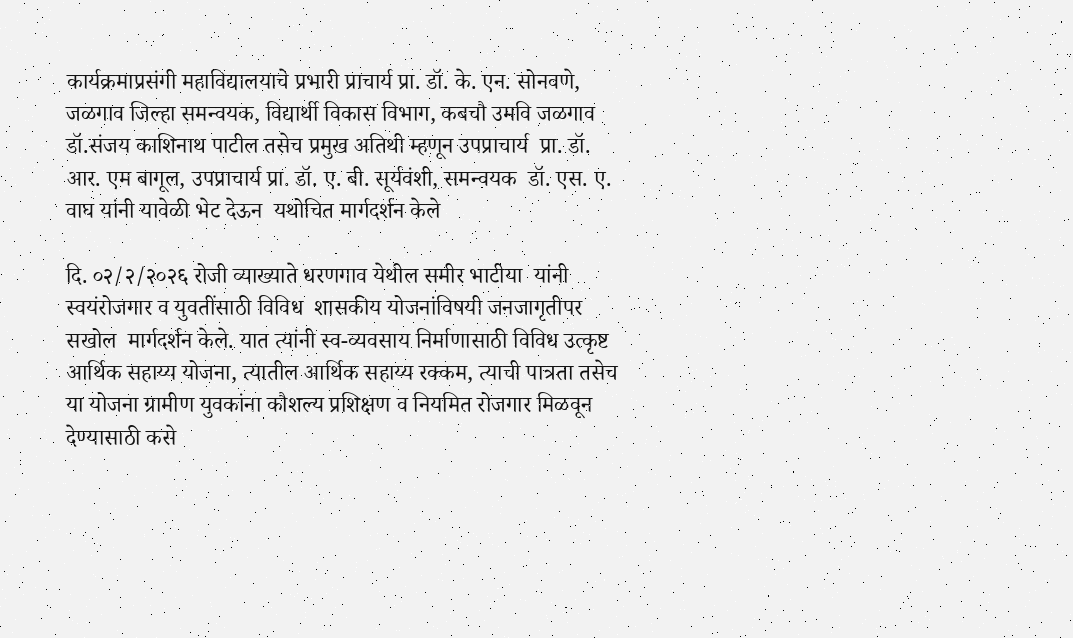कार्यक्रमाप्रसंगी महाविद्यालयाचे प्रभारी प्राचार्य प्रा. डॉ. के. एन. सोनवणे, जळगाव जिल्हा समन्वयक, विद्यार्थी विकास विभाग, कबचौ उमवि जळगाव  डॉ.संजय काशिनाथ पाटील तसेच प्रमुख अतिथी म्हणून उपप्राचार्य  प्रा. डॉ. आर. एम बागूल, उपप्राचार्य प्रा. डॉ. ए. बी. सूर्यवंशी, समन्वयक  डॉ. एस. ए. वाघ यांनी यावेळी भेट देऊन  यथोचित मार्गदर्शन केले

दि. ०२/२/२०२६ रोजी व्याख्याते धरणगाव येथील समीर भाटीया  यांनी स्वयंरोजगार व युवतींसाठी विविध  शासकीय योजनांविषयी जनजागृतीपर सखोल  मार्गदर्शन केले. यात त्यांनी स्व-व्यवसाय निर्माणासाठी विविध उत्कृष्ट आर्थिक सहाय्य योजना, त्यातील आर्थिक सहाय्य रक्कम, त्याची पात्रता तसेच या योजना ग्रामीण युवकांना कौशल्य प्रशिक्षण व नियमित रोजगार मिळवून देण्यासाठी कसे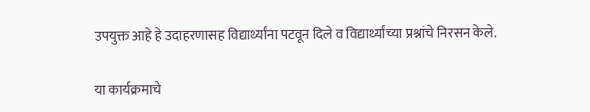उपयुक्त आहे हे उदाहरणासह विद्यार्थ्यांना पटवून दिले व विद्यार्थ्यांच्या प्रश्नांचे निरसन केले.

या कार्यक्रमाचे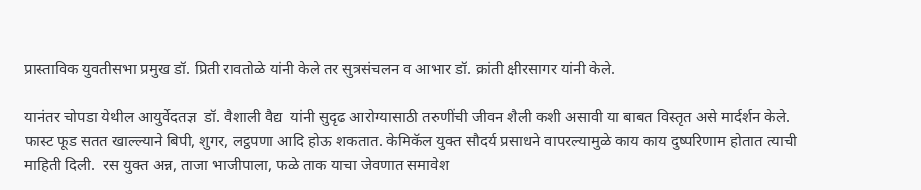प्रास्ताविक युवतीसभा प्रमुख डॉ. प्रिती रावतोळे यांनी केले तर सुत्रसंचलन व आभार डॉ. क्रांती क्षीरसागर यांनी केले.

यानंतर चोपडा येथील आयुर्वेदतज्ञ  डॉ. वैशाली वैद्य  यांनी सुदृढ आरोग्यासाठी तरुणींची जीवन शैली कशी असावी या बाबत विस्तृत असे मार्दर्शन केले. फास्ट फूड सतत खाल्ल्याने बिपी, शुगर, लट्ठपणा आदि होऊ शकतात. केमिकॅल युक्त सौदर्य प्रसाधने वापरल्यामुळे काय काय दुष्परिणाम होतात त्याची माहिती दिली.  रस युक्त अन्न, ताजा भाजीपाला, फळे ताक याचा जेवणात समावेश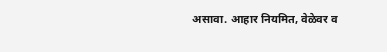असावा. आहार नियमित, वेळेवर व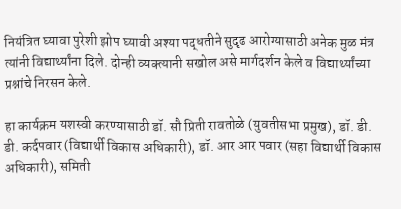नियंत्रित घ्यावा पुरेशी झोप घ्यावी अश्या पद्धतीने सुदृढ आरोग्यासाठी अनेक मुळ मंत्र त्यांनी विद्यार्थ्यांना दिले. दोन्ही व्यक्त्यानी सखोल असे मार्गदर्शन केले व विद्यार्थ्यांच्या प्रश्नांचे निरसन केले.

हा कार्यक्रम यशस्वी करण्यासाठी डॉ. सौ प्रिती रावतोळे (युवतीसभा प्रमुख), डॉ. डी. डी. कर्दपवार (विद्यार्थी विकास अधिकारी), डॉ. आर आर पवार (सहा विद्यार्थी विकास अधिकारी), समिती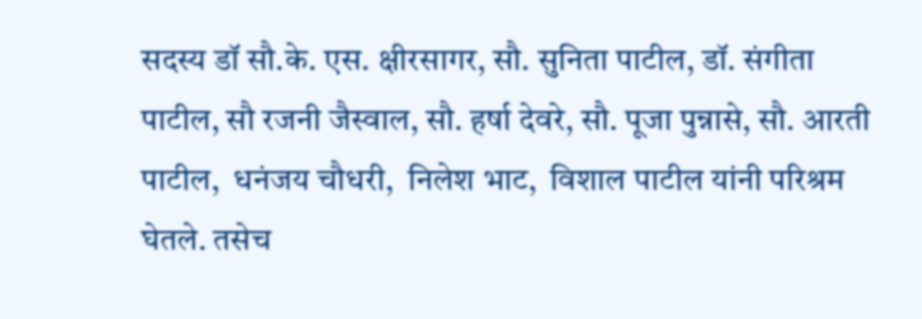सदस्य डॉ सौ.के. एस. क्षीरसागर, सौ. सुनिता पाटील, डॉ. संगीता पाटील, सौ रजनी जैस्वाल, सौ. हर्षा देवरे, सौ. पूजा पुन्नासे, सौ. आरती पाटील,  धनंजय चौधरी,  निलेश भाट,  विशाल पाटील यांनी परिश्रम घेतले. तसेच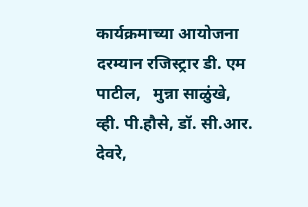कार्यक्रमाच्या आयोजना दरम्यान रजिस्ट्रार डी. एम पाटील,   मुन्ना साळुंखे,  व्ही. पी.हौसे, डॉ. सी.आर. देवरे,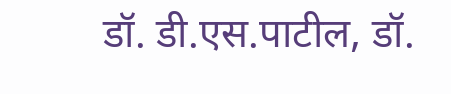डॉ. डी.एस.पाटील, डॉ.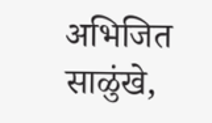अभिजित साळुंखे,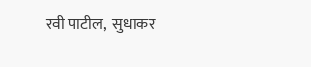रवी पाटील,  सुधाकर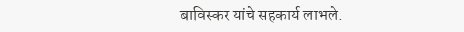बाविस्कर यांचे सहकार्य लाभले.